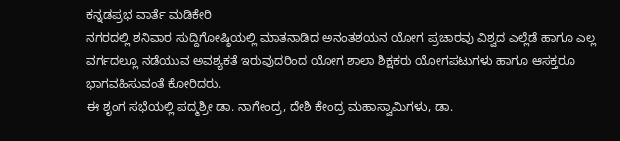ಕನ್ನಡಪ್ರಭ ವಾರ್ತೆ ಮಡಿಕೇರಿ
ನಗರದಲ್ಲಿ ಶನಿವಾರ ಸುದ್ದಿಗೋಷ್ಠಿಯಲ್ಲಿ ಮಾತನಾಡಿದ ಅನಂತಶಯನ ಯೋಗ ಪ್ರಚಾರವು ವಿಶ್ವದ ಎಲ್ಲೆಡೆ ಹಾಗೂ ಎಲ್ಲ ವರ್ಗದಲ್ಲೂ ನಡೆಯುವ ಅವಶ್ಯಕತೆ ಇರುವುದರಿಂದ ಯೋಗ ಶಾಲಾ ಶಿಕ್ಷಕರು ಯೋಗಪಟುಗಳು ಹಾಗೂ ಆಸಕ್ತರೂ ಭಾಗವಹಿಸುವಂತೆ ಕೋರಿದರು.
ಈ ಶೃಂಗ ಸಭೆಯಲ್ಲಿ ಪದ್ಮಶ್ರೀ ಡಾ. ನಾಗೇಂದ್ರ, ದೇಶಿ ಕೇಂದ್ರ ಮಹಾಸ್ವಾಮಿಗಳು, ಡಾ.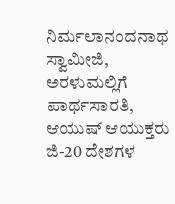ನಿರ್ಮಲಾನಂದನಾಥ ಸ್ವಾಮೀಜಿ, ಅರಳುಮಲ್ಲಿಗೆ ಪಾರ್ಥಸಾರತಿ, ಆಯುಷ್ ಆಯುಕ್ತರು ಜಿ-20 ದೇಶಗಳ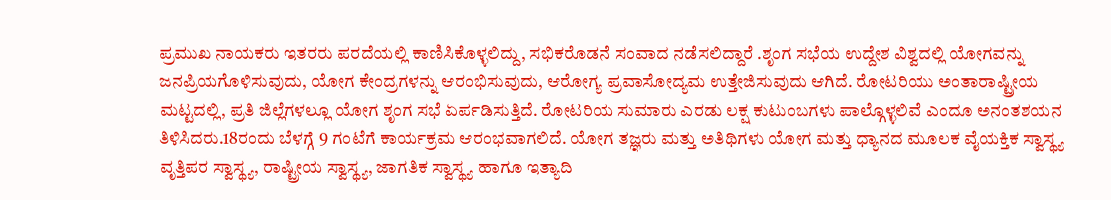ಪ್ರಮುಖ ನಾಯಕರು ಇತರರು ಪರದೆಯಲ್ಲಿ ಕಾಣಿಸಿಕೊಳ್ಳಲಿದ್ದು, ಸಭಿಕರೊಡನೆ ಸಂವಾದ ನಡೆಸಲಿದ್ದಾರೆ .ಶೃಂಗ ಸಭೆಯ ಉದ್ದೇಶ ವಿಶ್ವದಲ್ಲಿ ಯೋಗವನ್ನು ಜನಪ್ರಿಯಗೊಳಿಸುವುದು, ಯೋಗ ಕೇಂದ್ರಗಳನ್ನು ಆರಂಭಿಸುವುದು, ಆರೋಗ್ಯ ಪ್ರವಾಸೋದ್ಯಮ ಉತ್ತೇಜಿಸುವುದು ಆಗಿದೆ. ರೋಟರಿಯು ಅಂತಾರಾಷ್ಟ್ರೀಯ ಮಟ್ಟದಲ್ಲಿ, ಪ್ರತಿ ಜಿಲ್ಲೆಗಳಲ್ಲೂ ಯೋಗ ಶೃಂಗ ಸಭೆ ಏರ್ಪಡಿಸುತ್ತಿದೆ. ರೋಟರಿಯ ಸುಮಾರು ಎರಡು ಲಕ್ಷ ಕುಟುಂಬಗಳು ಪಾಲ್ಗೊಳ್ಳಲಿವೆ ಎಂದೂ ಅನಂತಶಯನ ತಿಳಿಸಿದರು.18ರಂದು ಬೆಳಗ್ಗೆ 9 ಗಂಟೆಗೆ ಕಾರ್ಯಕ್ರಮ ಆರಂಭವಾಗಲಿದೆ. ಯೋಗ ತಜ್ಞರು ಮತ್ತು ಅತಿಥಿಗಳು ಯೋಗ ಮತ್ತು ಧ್ಯಾನದ ಮೂಲಕ ವೈಯಕ್ತಿಕ ಸ್ವಾಸ್ಥ್ಯ ವೃತ್ತಿಪರ ಸ್ವಾಸ್ಥ್ಯ, ರಾಷ್ಟ್ರೀಯ ಸ್ವಾಸ್ಥ್ಯ, ಜಾಗತಿಕ ಸ್ವಾಸ್ಥ್ಯ ಹಾಗೂ ಇತ್ಯಾದಿ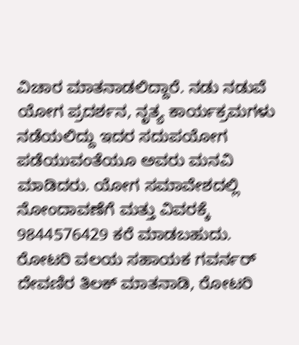ವಿಚಾರ ಮಾತನಾಡಲಿದ್ದಾರೆ. ನಡು ನಡುವೆ ಯೋಗ ಪ್ರದರ್ಶನ, ನೃತ್ಯ ಕಾರ್ಯಕ್ರಮಗಳು ನಡೆಯಲಿದ್ದು ಇದರ ಸದುಪಯೋಗ ಪಡೆಯುವಂತೆಯೂ ಅವರು ಮನವಿ ಮಾಡಿದರು. ಯೋಗ ಸಮಾವೇಶದಲ್ಲಿ ನೋಂದಾವಣೆಗೆ ಮತ್ತು ವಿವರಕ್ಕೆ 9844576429 ಕರೆ ಮಾಡಬಹುದು.
ರೋಟರಿ ವಲಯ ಸಹಾಯಕ ಗವರ್ನರ್ ದೇವಣಿರ ತಿಲಕ್ ಮಾತನಾಡಿ, ರೋಟರಿ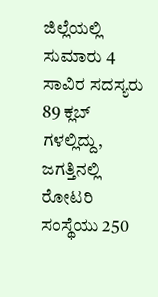ಜಿಲ್ಲೆಯಲ್ಲಿ ಸುಮಾರು 4 ಸಾವಿರ ಸದಸ್ಯರು 89 ಕ್ಲಬ್ ಗಳಲ್ಲಿದ್ದು, ಜಗತ್ತಿನಲ್ಲಿ ರೋಟರಿ ಸಂಸ್ಥೆಯು 250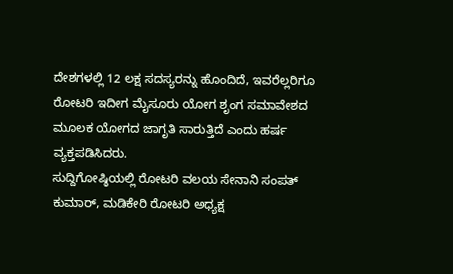ದೇಶಗಳಲ್ಲಿ 12 ಲಕ್ಷ ಸದಸ್ಯರನ್ನು ಹೊಂದಿದೆ, ಇವರೆಲ್ಲರಿಗೂ ರೋಟರಿ ಇದೀಗ ಮೈಸೂರು ಯೋಗ ಶೃಂಗ ಸಮಾವೇಶದ ಮೂಲಕ ಯೋಗದ ಜಾಗೃತಿ ಸಾರುತ್ತಿದೆ ಎಂದು ಹರ್ಷ ವ್ಯಕ್ತಪಡಿಸಿದರು.
ಸುದ್ದಿಗೋಷ್ಠಿಯಲ್ಲಿ ರೋಟರಿ ವಲಯ ಸೇನಾನಿ ಸಂಪತ್ ಕುಮಾರ್, ಮಡಿಕೇರಿ ರೋಟರಿ ಅಧ್ಯಕ್ಷ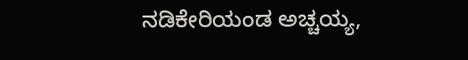ನಡಿಕೇರಿಯಂಡ ಅಚ್ಚಯ್ಯ,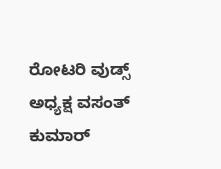ರೋಟರಿ ವುಡ್ಸ್ ಅಧ್ಯಕ್ಷ ವಸಂತ್ ಕುಮಾರ್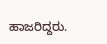ಹಾಜರಿದ್ದರು.